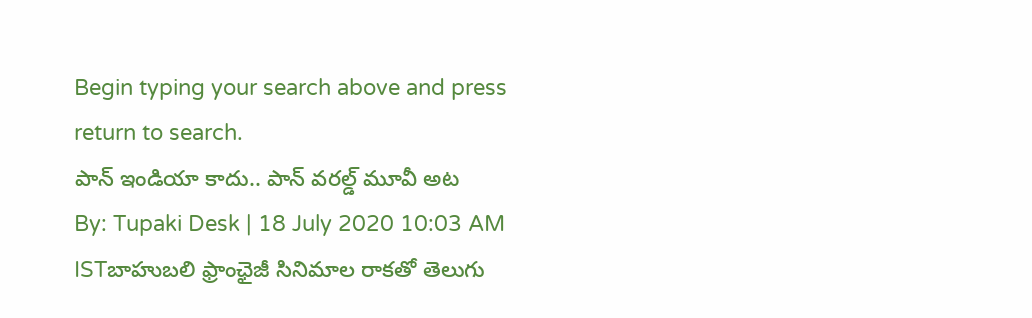Begin typing your search above and press return to search.
పాన్ ఇండియా కాదు.. పాన్ వరల్డ్ మూవీ అట
By: Tupaki Desk | 18 July 2020 10:03 AM ISTబాహుబలి ఫ్రాంఛైజీ సినిమాల రాకతో తెలుగు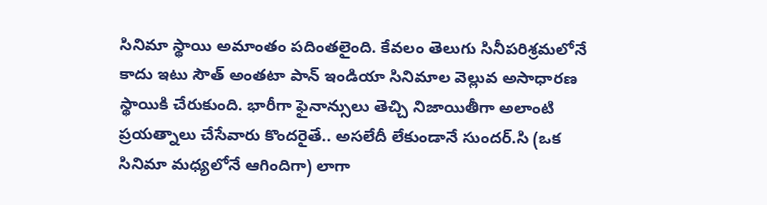సినిమా స్థాయి అమాంతం పదింతలైంది. కేవలం తెలుగు సినీపరిశ్రమలోనే కాదు ఇటు సౌత్ అంతటా పాన్ ఇండియా సినిమాల వెల్లువ అసాధారణ స్థాయికి చేరుకుంది. భారీగా ఫైనాన్సులు తెచ్చి నిజాయితీగా అలాంటి ప్రయత్నాలు చేసేవారు కొందరైతే.. అసలేదీ లేకుండానే సుందర్.సి (ఒక సినిమా మధ్యలోనే ఆగిందిగా) లాగా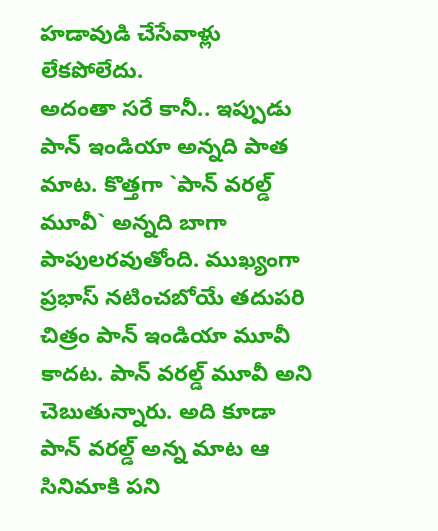హడావుడి చేసేవాళ్లు లేకపోలేదు.
అదంతా సరే కానీ.. ఇప్పుడు పాన్ ఇండియా అన్నది పాత మాట. కొత్తగా `పాన్ వరల్డ్ మూవీ` అన్నది బాగా పాపులరవుతోంది. ముఖ్యంగా ప్రభాస్ నటించబోయే తదుపరి చిత్రం పాన్ ఇండియా మూవీ కాదట. పాన్ వరల్డ్ మూవీ అని చెబుతున్నారు. అది కూడా పాన్ వరల్డ్ అన్న మాట ఆ సినిమాకి పని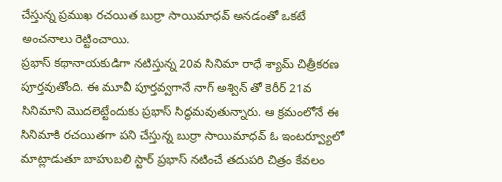చేస్తున్న ప్రముఖ రచయిత బుర్రా సాయిమాధవ్ అనడంతో ఒకటే అంచనాలు రెట్టించాయి.
ప్రభాస్ కథానాయకుడిగా నటిస్తున్న 20వ సినిమా రాధే శ్యామ్ చిత్రీకరణ పూర్తవుతోంది. ఈ మూవీ పూర్తవ్వగానే నాగ్ అశ్విన్ తో కెరీర్ 21వ సినిమాని మొదలెట్టేందుకు ప్రభాస్ సిద్ధమవుతున్నారు. ఆ క్రమంలోనే ఈ సినిమాకి రచయితగా పని చేస్తున్న బుర్రా సాయిమాధవ్ ఓ ఇంటర్వ్యూలో మాట్లాడుతూ బాహుబలి స్టార్ ప్రభాస్ నటించే తదుపరి చిత్రం కేవలం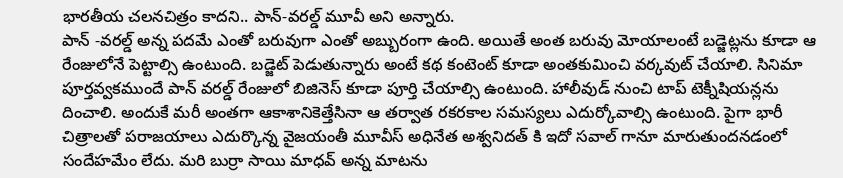భారతీయ చలనచిత్రం కాదని.. పాన్-వరల్డ్ మూవీ అని అన్నారు.
పాన్ -వరల్డ్ అన్న పదమే ఎంతో బరువుగా ఎంతో అబ్బురంగా ఉంది. అయితే అంత బరువు మోయాలంటే బడ్జెట్లను కూడా ఆ రేంజులోనే పెట్టాల్సి ఉంటుంది. బడ్జెట్ పెడుతున్నారు అంటే కథ కంటెంట్ కూడా అంతకుమించి వర్కవుట్ చేయాలి. సినిమా పూర్తవ్వకముందే పాన్ వరల్డ్ రేంజులో బిజినెస్ కూడా పూర్తి చేయాల్సి ఉంటుంది. హాలీవుడ్ నుంచి టాప్ టెక్నీషియన్లను దించాలి. అందుకే మరీ అంతగా ఆకాశానికెత్తేసినా ఆ తర్వాత రకరకాల సమస్యలు ఎదుర్కోవాల్సి ఉంటుంది. పైగా భారీ చిత్రాలతో పరాజయాలు ఎదుర్కొన్న వైజయంతీ మూవీస్ అధినేత అశ్వనిదత్ కి ఇదో సవాల్ గానూ మారుతుందనడంలో సందేహమేం లేదు. మరి బుర్రా సాయి మాధవ్ అన్న మాటను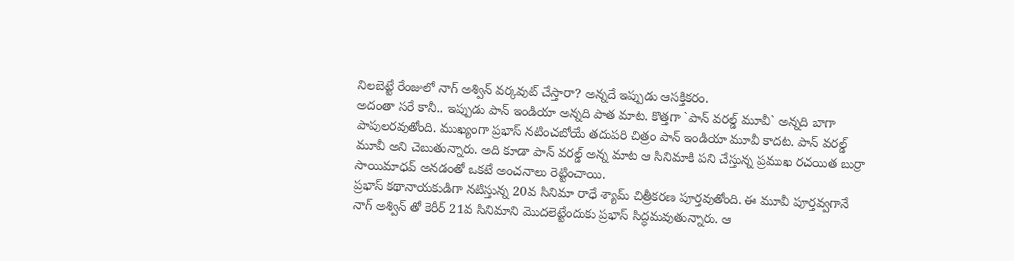నిలబెట్టే రేంజులో నాగ్ అశ్విన్ వర్కవుట్ చేస్తారా? అన్నదే ఇప్పుడు ఆసక్తికరం.
అదంతా సరే కానీ.. ఇప్పుడు పాన్ ఇండియా అన్నది పాత మాట. కొత్తగా `పాన్ వరల్డ్ మూవీ` అన్నది బాగా పాపులరవుతోంది. ముఖ్యంగా ప్రభాస్ నటించబోయే తదుపరి చిత్రం పాన్ ఇండియా మూవీ కాదట. పాన్ వరల్డ్ మూవీ అని చెబుతున్నారు. అది కూడా పాన్ వరల్డ్ అన్న మాట ఆ సినిమాకి పని చేస్తున్న ప్రముఖ రచయిత బుర్రా సాయిమాధవ్ అనడంతో ఒకటే అంచనాలు రెట్టించాయి.
ప్రభాస్ కథానాయకుడిగా నటిస్తున్న 20వ సినిమా రాధే శ్యామ్ చిత్రీకరణ పూర్తవుతోంది. ఈ మూవీ పూర్తవ్వగానే నాగ్ అశ్విన్ తో కెరీర్ 21వ సినిమాని మొదలెట్టేందుకు ప్రభాస్ సిద్ధమవుతున్నారు. ఆ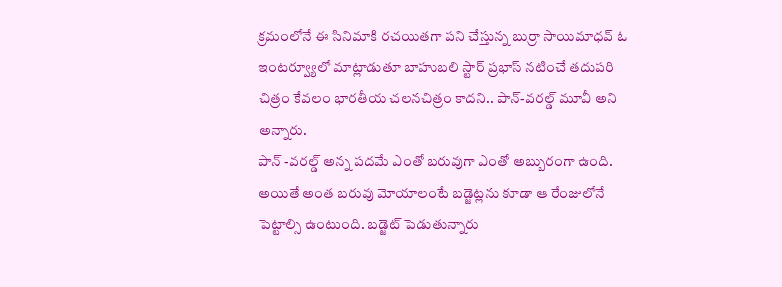క్రమంలోనే ఈ సినిమాకి రచయితగా పని చేస్తున్న బుర్రా సాయిమాధవ్ ఓ ఇంటర్వ్యూలో మాట్లాడుతూ బాహుబలి స్టార్ ప్రభాస్ నటించే తదుపరి చిత్రం కేవలం భారతీయ చలనచిత్రం కాదని.. పాన్-వరల్డ్ మూవీ అని అన్నారు.
పాన్ -వరల్డ్ అన్న పదమే ఎంతో బరువుగా ఎంతో అబ్బురంగా ఉంది. అయితే అంత బరువు మోయాలంటే బడ్జెట్లను కూడా ఆ రేంజులోనే పెట్టాల్సి ఉంటుంది. బడ్జెట్ పెడుతున్నారు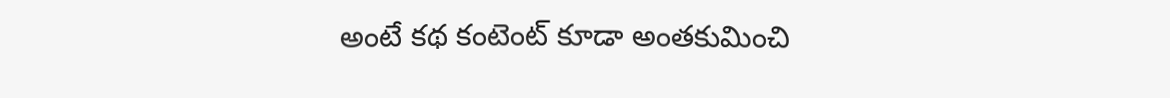అంటే కథ కంటెంట్ కూడా అంతకుమించి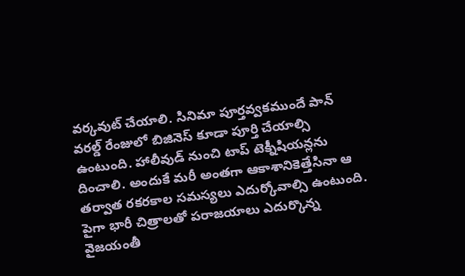వర్కవుట్ చేయాలి. సినిమా పూర్తవ్వకముందే పాన్ వరల్డ్ రేంజులో బిజినెస్ కూడా పూర్తి చేయాల్సి ఉంటుంది. హాలీవుడ్ నుంచి టాప్ టెక్నీషియన్లను దించాలి. అందుకే మరీ అంతగా ఆకాశానికెత్తేసినా ఆ తర్వాత రకరకాల సమస్యలు ఎదుర్కోవాల్సి ఉంటుంది. పైగా భారీ చిత్రాలతో పరాజయాలు ఎదుర్కొన్న వైజయంతీ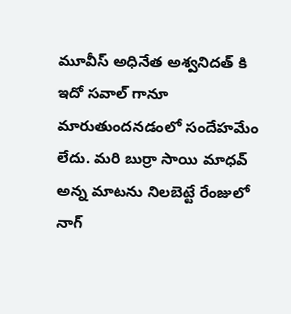మూవీస్ అధినేత అశ్వనిదత్ కి ఇదో సవాల్ గానూ మారుతుందనడంలో సందేహమేం లేదు. మరి బుర్రా సాయి మాధవ్ అన్న మాటను నిలబెట్టే రేంజులో నాగ్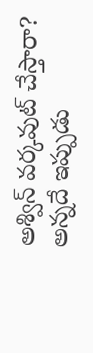అశ్విన్ వర్కవుట్ చేస్తారా? అన్నదే ఇప్పుడు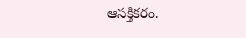ఆసక్తికరం.